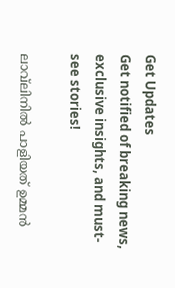Get Updates
Get notified of breaking news, exclusive insights, and must-see stories!

ലാവ്‌ലിനില്‍ പാളിയത് ഉമ്മന്‍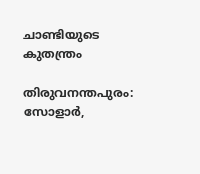ചാണ്ടിയുടെ കുതന്ത്രം

തിരുവനന്തപുരം: സോളാര്‍,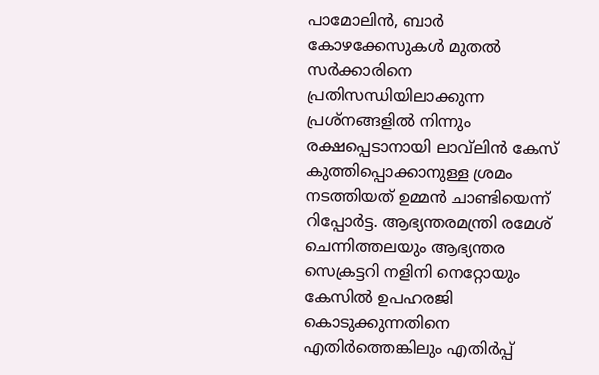പാമോലിന്‍, ബാര്‍ കോഴക്കേസുകള്‍ മുതല്‍ സര്‍ക്കാരിനെ പ്രതിസന്ധിയിലാക്കുന്ന പ്രശ്‌നങ്ങളില്‍ നിന്നും രക്ഷപ്പെടാനായി ലാവ്‌ലിന്‍ കേസ് കുത്തിപ്പൊക്കാനുള്ള ശ്രമം നടത്തിയത് ഉമ്മന്‍ ചാണ്ടിയെന്ന് റിപ്പോര്‍ട്ട. ആഭ്യന്തരമന്ത്രി രമേശ് ചെന്നിത്തലയും ആഭ്യന്തര സെക്രട്ടറി നളിനി നെറ്റോയും കേസില്‍ ഉപഹരജി കൊടുക്കുന്നതിനെ എതിര്‍ത്തെങ്കിലും എതിര്‍പ്പ്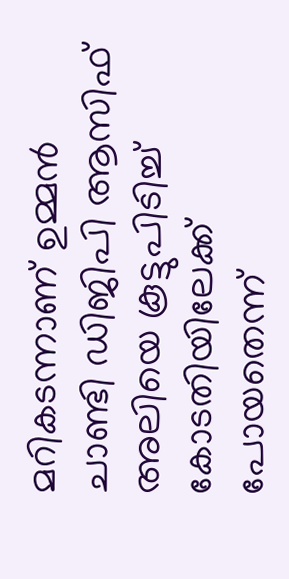മറികടന്നാണ് ഉമ്മന്‍ ചാണ്ടി ഡിജിപി ആസിഫ് അലിയെ കൂട്ടുപിടിച്ച് കോടതിയിലേക്ക് പോയതെന്ന്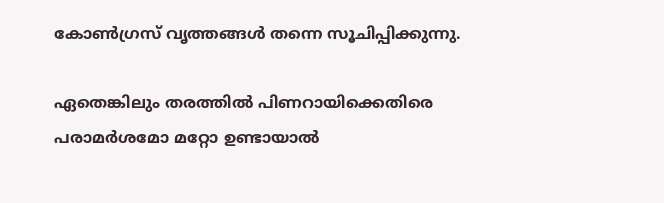കോണ്‍ഗ്രസ് വൃത്തങ്ങള്‍ തന്നെ സൂചിപ്പിക്കുന്നു.

ഏതെങ്കിലും തരത്തില്‍ പിണറായിക്കെതിരെ പരാമര്‍ശമോ മറ്റോ ഉണ്ടായാല്‍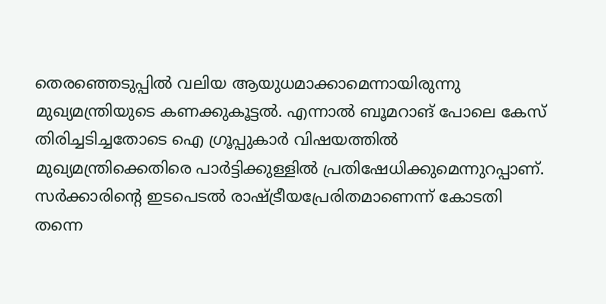തെരഞ്ഞെടുപ്പില്‍ വലിയ ആയുധമാക്കാമെന്നായിരുന്നു മുഖ്യമന്ത്രിയുടെ കണക്കുകൂട്ടല്‍. എന്നാല്‍ ബൂമറാങ് പോലെ കേസ് തിരിച്ചടിച്ചതോടെ ഐ ഗ്രൂപ്പുകാര്‍ വിഷയത്തില്‍ മുഖ്യമന്ത്രിക്കെതിരെ പാര്‍ട്ടിക്കുള്ളില്‍ പ്രതിഷേധിക്കുമെന്നുറപ്പാണ്. സര്‍ക്കാരിന്റെ ഇടപെടല്‍ രാഷ്ട്രീയപ്രേരിതമാണെന്ന് കോടതി തന്നെ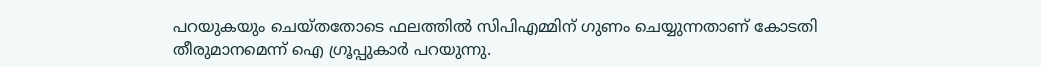പറയുകയും ചെയ്തതോടെ ഫലത്തില്‍ സിപിഎമ്മിന് ഗുണം ചെയ്യുന്നതാണ് കോടതി തീരുമാനമെന്ന് ഐ ഗ്രൂപ്പുകാര്‍ പറയുന്നു.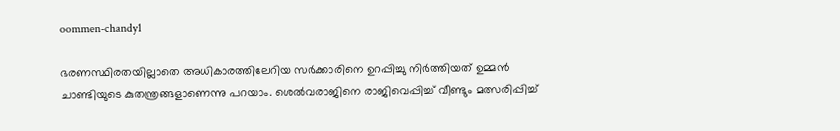oommen-chandy1

ഭരണസ്ഥിരതയില്ലാതെ അധികാരത്തിലേറിയ സര്‍ക്കാരിനെ ഉറപ്പിച്ചു നിര്‍ത്തിയത് ഉമ്മന്‍ ചാണ്ടിയുടെ കുതന്ത്രങ്ങളാണെന്നു പറയാം. ശെല്‍വരാജിനെ രാജിവെപ്പിച്ച് വീണ്ടും മത്സരിപ്പിച്ച്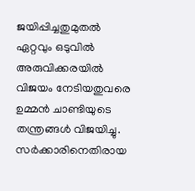ജയിപ്പിച്ചതുമുതല്‍ ഏറ്റവും ഒടുവില്‍ അരുവിക്കരയില്‍ വിജയം നേടിയതുവരെ ഉമ്മന്‍ ചാണ്ടിയുടെ തന്ത്രങ്ങള്‍ വിജയിച്ചു. സര്‍ക്കാരിനെതിരായ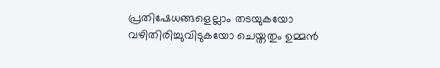പ്രതിഷേധങ്ങളെല്ലാം തടയുകയോ വഴിതിരിച്ചുവിടുകയോ ചെയ്തതും ഉമ്മന്‍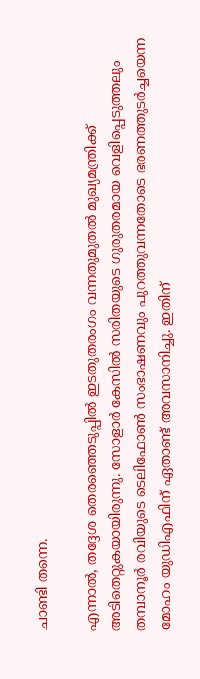ചാണ്ടി തന്നെ.

എന്നാല്‍, തദ്ദേശ തെരഞ്ഞെടുപ്പില്‍ ഇടതുതരംഗം വന്നതുമുതല്‍ മുഖ്യമന്ത്രിക്ക് അടിതെറ്റുകയായിരുന്നു. സോളാര്‍ കേസില്‍ സരിതയുടെ ഗുരുതരമായ വെളിപ്പെടുത്തലും തമ്പാനൂര്‍ രവിയുടെ ടെലിഫോണ്‍ സംഭാഷണവും പുറത്തുവന്നതോടെ ഭരണത്തുടര്‍ച്ചയെന്ന മോഹം യുഡിഎഫിന് ഏതാണ്ട് അവസാനിച്ചു. ഇതിന്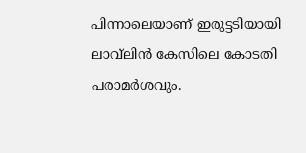പിന്നാലെയാണ് ഇരുട്ടടിയായി ലാവ്‌ലിന്‍ കേസിലെ കോടതി പരാമര്‍ശവും.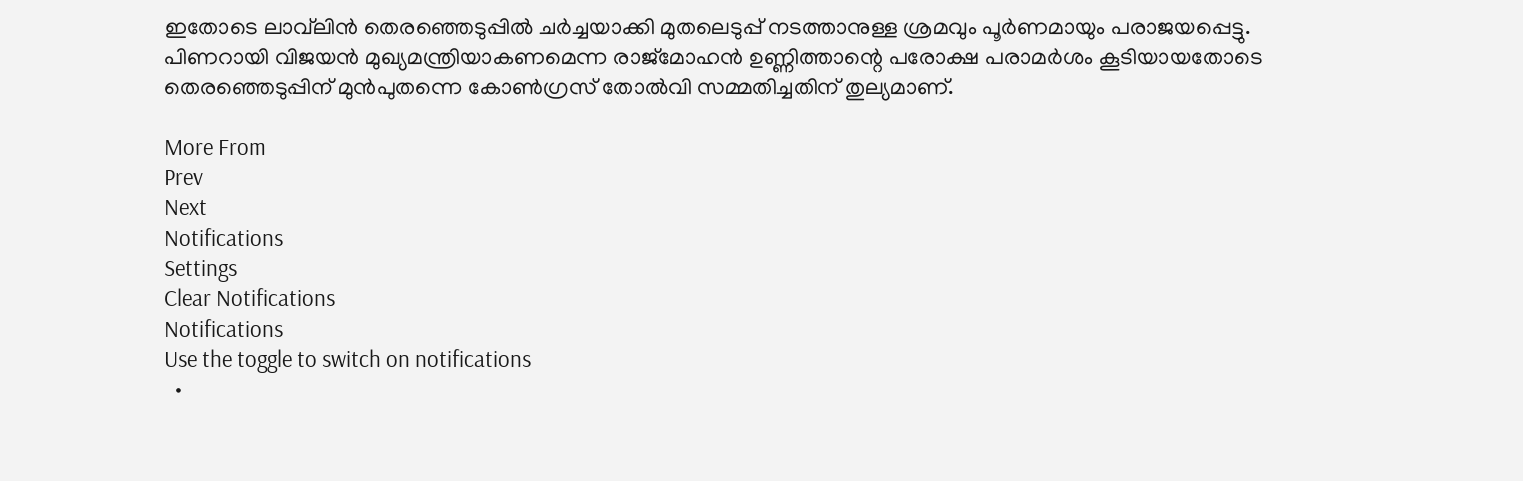ഇതോടെ ലാവ്‌ലിന്‍ തെരഞ്ഞെടുപ്പില്‍ ചര്‍ച്ചയാക്കി മുതലെടുപ്പ് നടത്താനുള്ള ശ്രമവും പൂര്‍ണമായും പരാജയപ്പെട്ടു. പിണറായി വിജയന്‍ മുഖ്യമന്ത്രിയാകണമെന്ന രാജ്‌മോഹന്‍ ഉണ്ണിത്താന്റെ പരോക്ഷ പരാമര്‍ശം കൂടിയായതോടെ തെരഞ്ഞെടുപ്പിന് മുന്‍പുതന്നെ കോണ്‍ഗ്രസ് തോല്‍വി സമ്മതിച്ചതിന് തുല്യമാണ്.

More From
Prev
Next
Notifications
Settings
Clear Notifications
Notifications
Use the toggle to switch on notifications
  •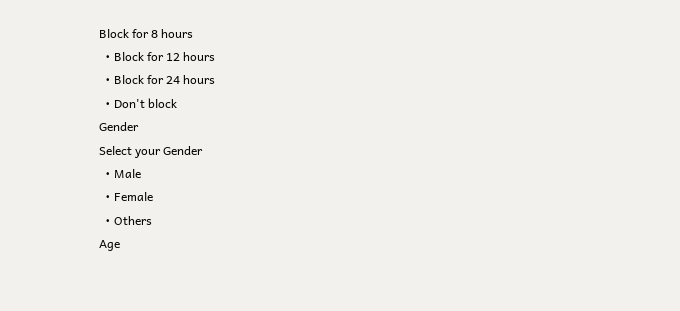Block for 8 hours
  • Block for 12 hours
  • Block for 24 hours
  • Don't block
Gender
Select your Gender
  • Male
  • Female
  • Others
Age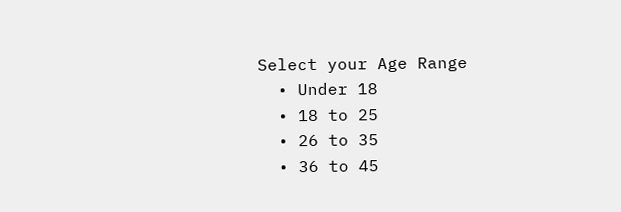Select your Age Range
  • Under 18
  • 18 to 25
  • 26 to 35
  • 36 to 45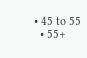• 45 to 55
  • 55+